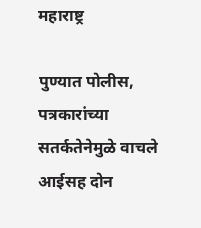महाराष्ट्र

पुण्यात पोलीस, पत्रकारांच्या सतर्कतेनेमुळे वाचले आईसह दोन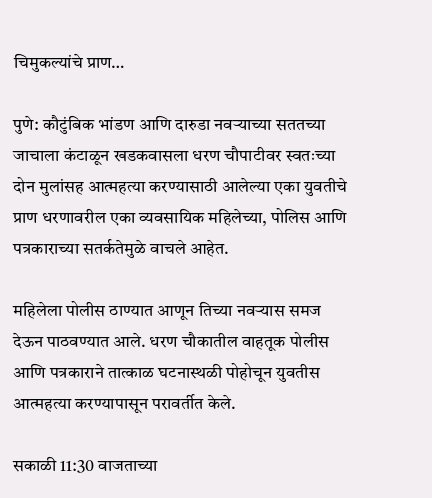चिमुकल्यांचे प्राण…

पुणे: कौटुंबिक भांडण आणि दारुडा नवऱ्याच्या सततच्या जाचाला कंटाळून खडकवासला धरण चौपाटीवर स्वतःच्या दोन मुलांसह आत्महत्या करण्यासाठी आलेल्या एका युवतीचे प्राण धरणावरील एका व्यवसायिक महिलेच्या, पोलिस आणि पत्रकाराच्या सतर्कतेमुळे वाचले आहेत.

महिलेला पोलीस ठाण्यात आणून तिच्या नवऱ्यास समज देऊन पाठवण्यात आले. धरण चौकातील वाहतूक पोलीस आणि पत्रकाराने तात्काळ घटनास्थळी पोहोचून युवतीस आत्महत्या करण्यापासून परावर्तीत केले.

सकाळी 11:30 वाजताच्या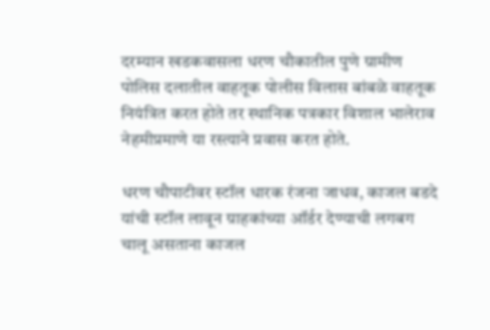दरम्यान खडकवासला धरण चौकातील पुणे ग्रामीण पोलिस दलातील वाहतूक पोलीस विलास बांबळे वाहतूक नियंत्रित करत होते तर स्थानिक पत्रकार विशाल भालेराव नेहमीप्रमाणे या रस्त्याने प्रवास करत होते.

धरण चौपाटीवर स्टॉल धारक रंजना जाधव, काजल बडदे यांची स्टॉल लावून ग्राहकांच्या ऑर्डर देण्याची लगबग चालू असताना काजल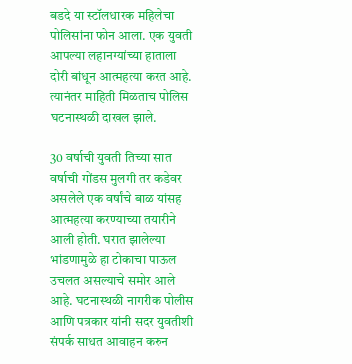बडदे या स्टॉलधारक महिलेचा पोलिसांना फोन आला. एक युवती आपल्या लहानग्यांच्या हाताला दोरी बांधून आत्महत्या करत आहे. त्यानंतर माहिती मिळताच पोलिस घटनास्थळी दाखल झाले.

30 वर्षाची युवती तिच्या सात वर्षाची गोंडस मुलगी तर कडेवर असलेले एक वर्षांचे बाळ यांसह आत्महत्या करण्याच्या तयारीने आली होती. घरात झालेल्या भांडणामुळे हा टोकाचा पाऊल उचलत असल्याचे समोर आले आहे. घटनास्थळी नागरीक पोलीस आणि पत्रकार यांनी सदर युवतीशी संपर्क साधत आवाहन करुन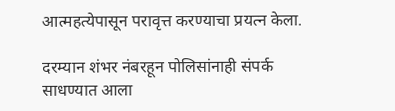आत्महत्येपासून परावृत्त करण्याचा प्रयत्न केला.

दरम्यान शंभर नंबरहून पोलिसांनाही संपर्क साधण्यात आला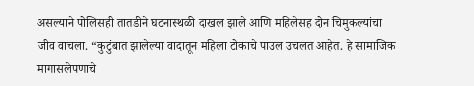असल्याने पोलिसही तातडीने घटनास्थळी दाखल झाले आणि महिलेसह दोन चिमुकल्यांचा जीव वाचला. “कुटुंबात झालेल्या वादातून महिला टोकाचे पाउल उचलत आहेत. हे सामाजिक मागासलेपणाचे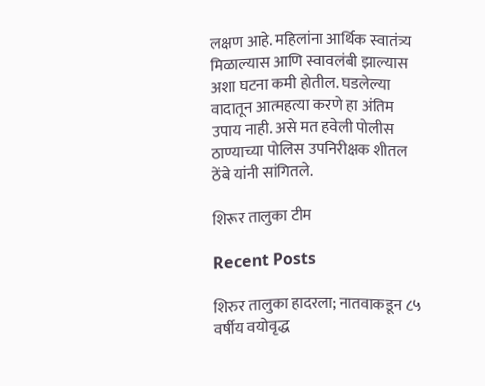लक्षण आहे. महिलांना आर्थिक स्वातंत्र्य मिळाल्यास आणि स्वावलंबी झाल्यास अशा घटना कमी होतील. घडलेल्या वादातून आत्महत्या करणे हा अंतिम उपाय नाही. असे मत हवेली पोलीस ठाण्याच्या पोलिस उपनिरीक्षक शीतल ठेंबे यांनी सांगितले.

शिरूर तालुका टीम

Recent Posts

शिरुर तालुका हादरला; नातवाकडून ८५ वर्षीय वयोवृद्ध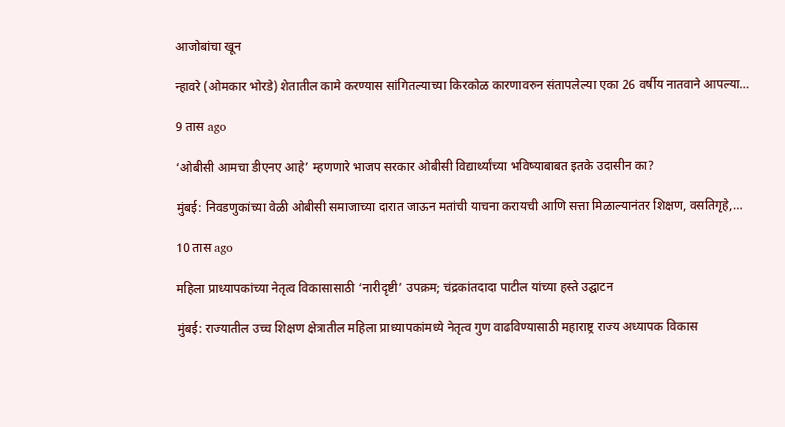आजोबांचा खून

न्हावरे (ओमकार भोरडे) शेतातील कामे करण्यास सांगितल्याच्या किरकोळ कारणावरुन संतापलेल्या एका 26 वर्षीय नातवाने आपल्या…

9 तास ago

‘ओबीसी आमचा डीएनए आहे’ म्हणणारे भाजप सरकार ओबीसी विद्यार्थ्यांच्या भविष्याबाबत इतके उदासीन का?

मुंबई: निवडणुकांच्या वेळी ओबीसी समाजाच्या दारात जाऊन मतांची याचना करायची आणि सत्ता मिळाल्यानंतर शिक्षण, वसतिगृहे,…

10 तास ago

महिला प्राध्यापकांच्या नेतृत्व विकासासाठी ‘नारीदृष्टी’ उपक्रम; चंद्रकांतदादा पाटील यांच्या हस्ते उद्घाटन

मुंबई: राज्यातील उच्च शिक्षण क्षेत्रातील महिला प्राध्यापकांमध्ये नेतृत्व गुण वाढविण्यासाठी महाराष्ट्र राज्य अध्यापक विकास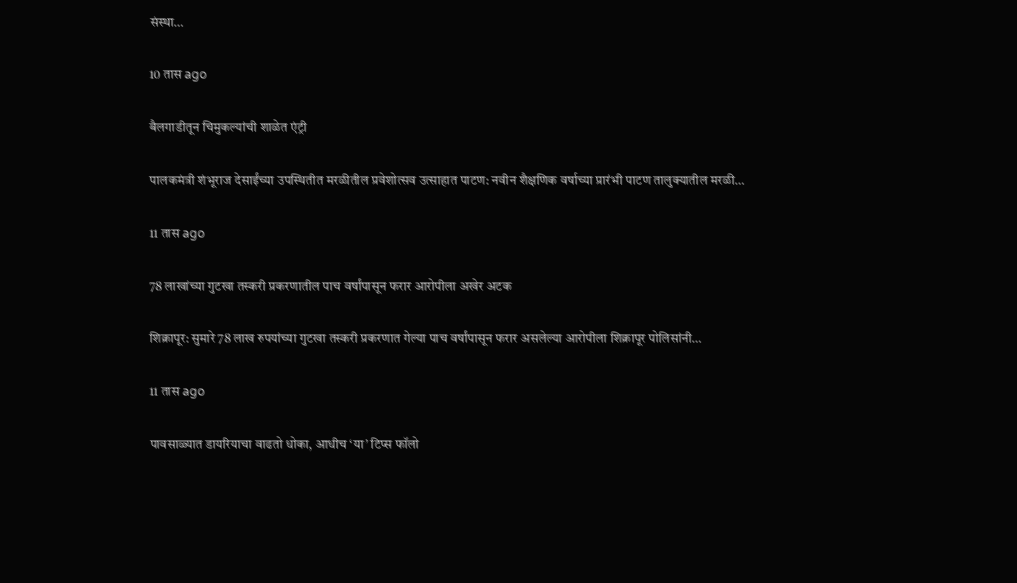संस्था…

10 तास ago

बैलगाडीतून चिमुकल्यांची शाळेत एंट्री

पालकमंत्री शंभूराज देसाईंच्या उपस्थितीत मरळीतील प्रवेशोत्सव उत्साहात पाटण: नवीन शैक्षणिक वर्षाच्या प्रारंभी पाटण तालुक्यातील मरळी…

11 तास ago

78 लाखांच्या गुटखा तस्करी प्रकरणातील पाच वर्षांपासून फरार आरोपीला अखेर अटक

शिक्रापूर: सुमारे 78 लाख रुपयांच्या गुटखा तस्करी प्रकरणात गेल्या पाच वर्षांपासून फरार असलेल्या आरोपीला शिक्रापूर पोलिसांनी…

11 तास ago

पावसाळ्यात डायरियाचा वाढतो धोका, आधीच ‘या’ टिप्स फॉलो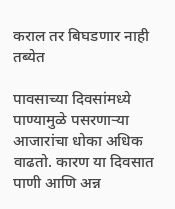कराल तर बिघडणार नाही तब्येत

पावसाच्या दिवसांमध्ये पाण्यामुळे पसरणाऱ्या आजारांचा धोका अधिक वाढतो. कारण या दिवसात पाणी आणि अन्न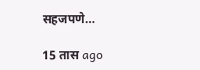सहजपणे…

15 तास ago